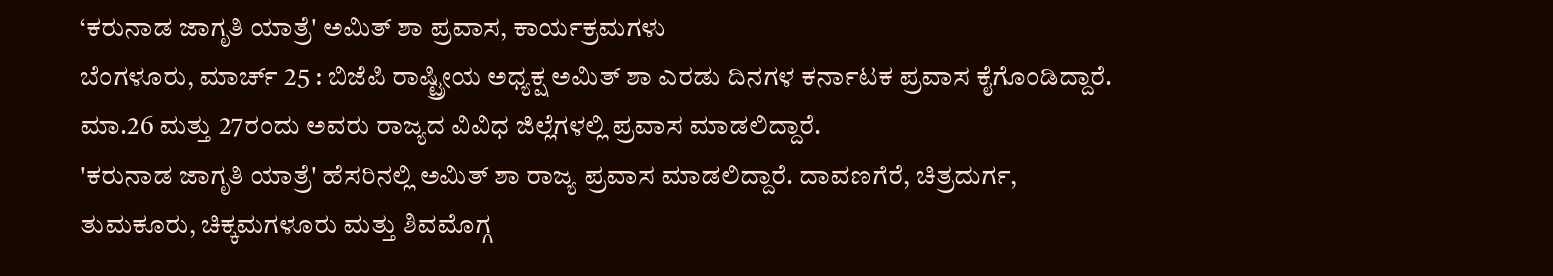‘ಕರುನಾಡ ಜಾಗೃತಿ ಯಾತ್ರೆ' ಅಮಿತ್ ಶಾ ಪ್ರವಾಸ, ಕಾರ್ಯಕ್ರಮಗಳು
ಬೆಂಗಳೂರು, ಮಾರ್ಚ್ 25 : ಬಿಜೆಪಿ ರಾಷ್ಟ್ರೀಯ ಅಧ್ಯಕ್ಷ ಅಮಿತ್ ಶಾ ಎರಡು ದಿನಗಳ ಕರ್ನಾಟಕ ಪ್ರವಾಸ ಕೈಗೊಂಡಿದ್ದಾರೆ. ಮಾ.26 ಮತ್ತು 27ರಂದು ಅವರು ರಾಜ್ಯದ ವಿವಿಧ ಜಿಲ್ಲೆಗಳಲ್ಲಿ ಪ್ರವಾಸ ಮಾಡಲಿದ್ದಾರೆ.
'ಕರುನಾಡ ಜಾಗೃತಿ ಯಾತ್ರೆ' ಹೆಸರಿನಲ್ಲಿ ಅಮಿತ್ ಶಾ ರಾಜ್ಯ ಪ್ರವಾಸ ಮಾಡಲಿದ್ದಾರೆ. ದಾವಣಗೆರೆ, ಚಿತ್ರದುರ್ಗ, ತುಮಕೂರು, ಚಿಕ್ಕಮಗಳೂರು ಮತ್ತು ಶಿವಮೊಗ್ಗ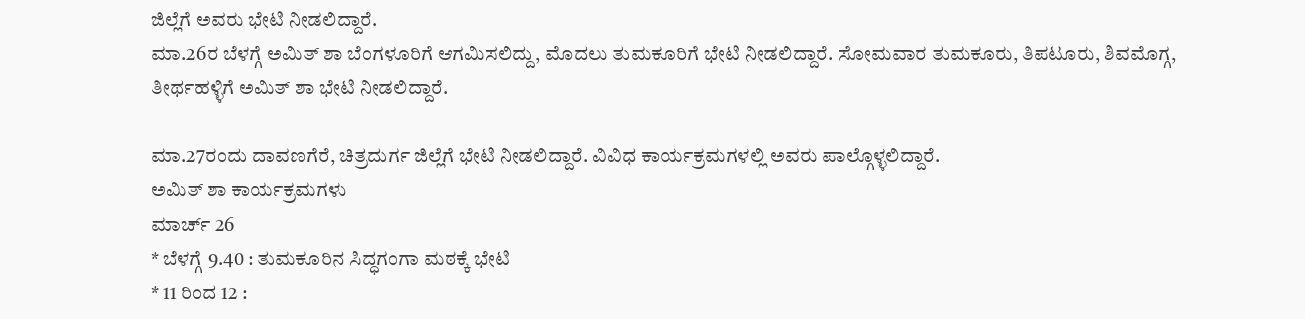ಜಿಲ್ಲೆಗೆ ಅವರು ಭೇಟಿ ನೀಡಲಿದ್ದಾರೆ.
ಮಾ.26ರ ಬೆಳಗ್ಗೆ ಅಮಿತ್ ಶಾ ಬೆಂಗಳೂರಿಗೆ ಆಗಮಿಸಲಿದ್ದು, ಮೊದಲು ತುಮಕೂರಿಗೆ ಭೇಟಿ ನೀಡಲಿದ್ದಾರೆ. ಸೋಮವಾರ ತುಮಕೂರು, ತಿಪಟೂರು, ಶಿವಮೊಗ್ಗ, ತೀರ್ಥಹಳ್ಳಿಗೆ ಅಮಿತ್ ಶಾ ಭೇಟಿ ನೀಡಲಿದ್ದಾರೆ.

ಮಾ.27ರಂದು ದಾವಣಗೆರೆ, ಚಿತ್ರದುರ್ಗ ಜಿಲ್ಲೆಗೆ ಭೇಟಿ ನೀಡಲಿದ್ದಾರೆ. ವಿವಿಧ ಕಾರ್ಯಕ್ರಮಗಳಲ್ಲಿ ಅವರು ಪಾಲ್ಗೊಳ್ಳಲಿದ್ದಾರೆ.
ಅಮಿತ್ ಶಾ ಕಾರ್ಯಕ್ರಮಗಳು
ಮಾರ್ಚ್ 26
* ಬೆಳಗ್ಗೆ 9.40 : ತುಮಕೂರಿನ ಸಿದ್ಧಗಂಗಾ ಮಠಕ್ಕೆ ಭೇಟಿ
* 11 ರಿಂದ 12 :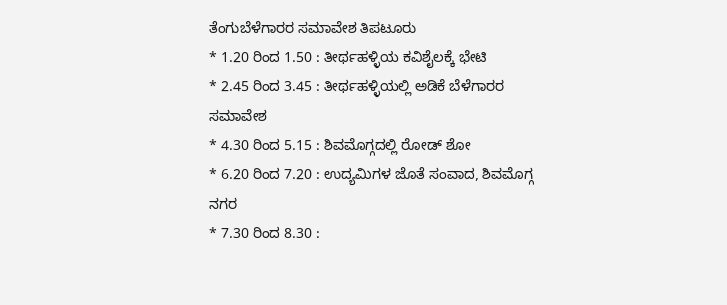ತೆಂಗುಬೆಳೆಗಾರರ ಸಮಾವೇಶ ತಿಪಟೂರು
* 1.20 ರಿಂದ 1.50 : ತೀರ್ಥಹಳ್ಳಿಯ ಕವಿಶೈಲಕ್ಕೆ ಭೇಟಿ
* 2.45 ರಿಂದ 3.45 : ತೀರ್ಥಹಳ್ಳಿಯಲ್ಲಿ ಅಡಿಕೆ ಬೆಳೆಗಾರರ ಸಮಾವೇಶ
* 4.30 ರಿಂದ 5.15 : ಶಿವಮೊಗ್ಗದಲ್ಲಿ ರೋಡ್ ಶೋ
* 6.20 ರಿಂದ 7.20 : ಉದ್ಯಮಿಗಳ ಜೊತೆ ಸಂವಾದ, ಶಿವಮೊಗ್ಗ ನಗರ
* 7.30 ರಿಂದ 8.30 :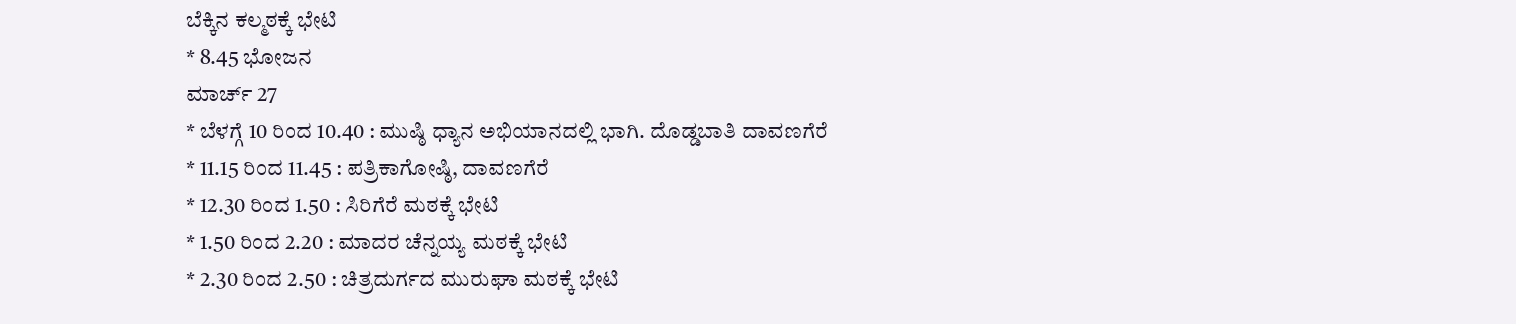ಬೆಕ್ಕಿನ ಕಲ್ಮಠಕ್ಕೆ ಭೇಟಿ
* 8.45 ಭೋಜನ
ಮಾರ್ಚ್ 27
* ಬೆಳಗ್ಗೆ 10 ರಿಂದ 10.40 : ಮುಷ್ಠಿ ಧ್ಯಾನ ಅಭಿಯಾನದಲ್ಲಿ ಭಾಗಿ. ದೊಡ್ಡಬಾತಿ ದಾವಣಗೆರೆ
* 11.15 ರಿಂದ 11.45 : ಪತ್ರಿಕಾಗೋಷ್ಠಿ, ದಾವಣಗೆರೆ
* 12.30 ರಿಂದ 1.50 : ಸಿರಿಗೆರೆ ಮಠಕ್ಕೆ ಭೇಟಿ
* 1.50 ರಿಂದ 2.20 : ಮಾದರ ಚೆನ್ನಯ್ಯ ಮಠಕ್ಕೆ ಭೇಟಿ
* 2.30 ರಿಂದ 2.50 : ಚಿತ್ರದುರ್ಗದ ಮುರುಘಾ ಮಠಕ್ಕೆ ಭೇಟಿ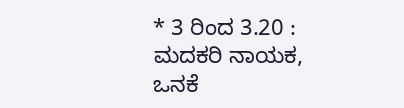* 3 ರಿಂದ 3.20 : ಮದಕರಿ ನಾಯಕ, ಒನಕೆ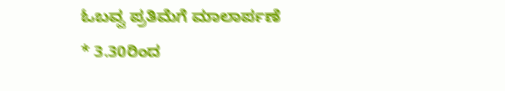ಓಬವ್ವ ಪ್ರತಿಮೆಗೆ ಮಾಲಾರ್ಪಣೆ
* 3.30ರಿಂದ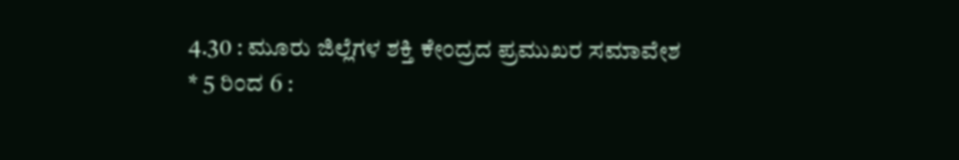4.30 : ಮೂರು ಜಿಲ್ಲೆಗಳ ಶಕ್ತಿ ಕೇಂದ್ರದ ಪ್ರಮುಖರ ಸಮಾವೇಶ
* 5 ರಿಂದ 6 :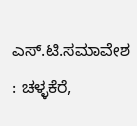ಎಸ್.ಟಿ.ಸಮಾವೇಶ : ಚಳ್ಳಕೆರೆ,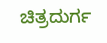ಚಿತ್ರದುರ್ಗ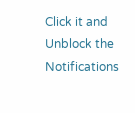Click it and Unblock the Notifications